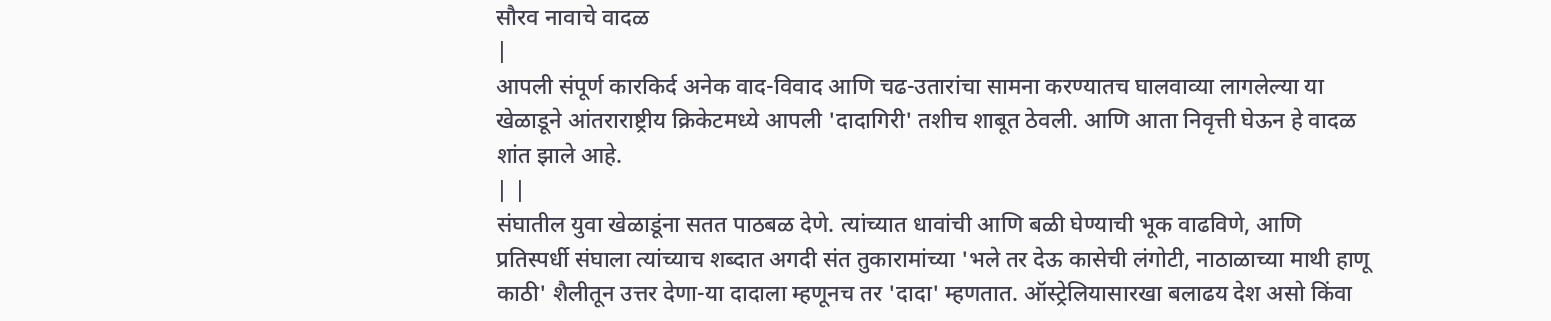सौरव नावाचे वादळ
|
आपली संपूर्ण कारकिर्द अनेक वाद-विवाद आणि चढ-उतारांचा सामना करण्यातच घालवाव्या लागलेल्या या खेळाडूने आंतराराष्ट्रीय क्रिकेटमध्ये आपली 'दादागिरी' तशीच शाबूत ठेवली. आणि आता निवृत्ती घेऊन हे वादळ शांत झाले आहे.
| |
संघातील युवा खेळाडूंना सतत पाठबळ देणे. त्यांच्यात धावांची आणि बळी घेण्याची भूक वाढविणे, आणि प्रतिस्पर्धी संघाला त्यांच्याच शब्दात अगदी संत तुकारामांच्या 'भले तर देऊ कासेची लंगोटी, नाठाळाच्या माथी हाणू काठी' शैलीतून उत्तर देणा-या दादाला म्हणूनच तर 'दादा' म्हणतात. ऑस्ट्रेलियासारखा बलाढय देश असो किंवा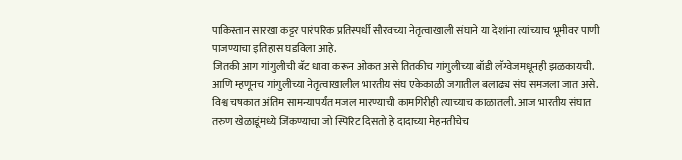पाकिस्तान सारखा कट्टर पारंपरिक प्रतिस्पर्धी सौरवच्या नेतृत्वाखाली संघाने या देशांना त्यांच्याच भूमीवर पाणी पाजण्याचा इतिहास घडविला आहे.
जितकी आग गांगुलीची बॅट धावा करून ओकत असे तितकीच गांगुलीच्या बॉडी लॅग्वेजमधूनही झळकायची. आणि म्हणूनच गांगुलीच्या नेतृत्वाखालील भारतीय संघ एकेकाळी जगातील बलाढ्य संघ समजला जात असे. विश्व चषकात अंतिम सामन्यापर्यंत मजल मारण्याची कामगिरीही त्याच्याच काळातली. आज भारतीय संघात तरुण खेळाडूंमध्ये जिंकण्याचा जो स्पिरिट दिसतो हे दादाच्या मेहनतीचेच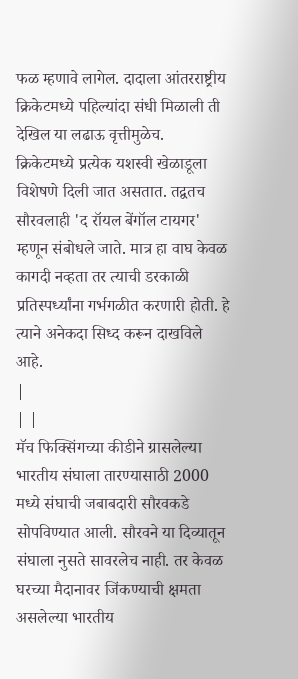फळ म्हणावे लागेल. दादाला आंतरराष्ट्रीय क्रिकेटमध्ये पहिल्यांदा संधी मिळाली ती देखिल या लढाऊ वृत्तीमुळेच.
क्रिकेटमध्ये प्रत्येक यशस्वी खेळाडूला विशेषणे दिली जात असतात. तद्वतच सौरवलाही 'द रॉयल बेंगॉल टायगर' म्हणून संबोधले जाते. मात्र हा वाघ केवळ कागदी नव्हता तर त्याची डरकाळी प्रतिस्पर्ध्यांना गर्भगळीत करणारी होती. हे त्याने अनेकदा सिध्द करून दाखविले आहे.
|
| |
मॅच फिक्सिंगच्या कीडीने ग्रासलेल्या भारतीय संघाला तारण्यासाठी 2000 मध्ये संघाची जबाबदारी सौरवकडे सोपविण्यात आली. सौरवने या दिव्यातून संघाला नुसते सावरलेच नाही. तर केवळ घरच्या मैदानावर जिंकण्याची क्षमता असलेल्या भारतीय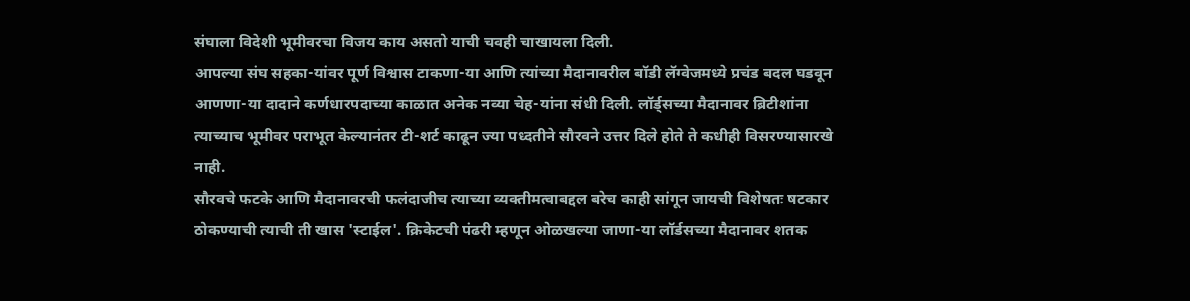संघाला विदेशी भूमीवरचा विजय काय असतो याची चवही चाखायला दिली.
आपल्या संघ सहका-यांवर पूर्ण विश्वास टाकणा-या आणि त्यांच्या मैदानावरील बॉडी लॅग्वेजमध्ये प्रचंड बदल घडवून आणणा-या दादाने कर्णधारपदाच्या काळात अनेक नव्या चेह-यांना संधी दिली. लॉर्ड्सच्या मैदानावर ब्रिटीशांना त्याच्याच भूमीवर पराभूत केल्यानंतर टी-शर्ट काढून ज्या पध्दतीने सौरवने उत्तर दिले होते ते कधीही विसरण्यासारखे नाही.
सौरवचे फटके आणि मैदानावरची फलंदाजीच त्याच्या व्यक्तीमत्वाबद्दल बरेच काही सांगून जायची विशेषतः षटकार ठोकण्याची त्याची ती खास 'स्टाईल'. क्रिकेटची पंढरी म्हणून ओळखल्या जाणा-या लॉर्डसच्या मैदानावर शतक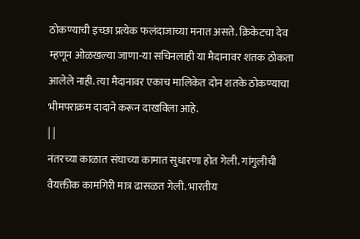ठोकण्याची इच्छा प्रत्येक फलंदाजाच्या मनात असते. क्रिकेटचा देव म्हणून ओळखल्या जाणा-या सचिनलाही या मैदानावर शतक ठोकता आलेले नाही. त्या मैदानावर एकाच मालिकेत दोन शतके ठोकण्याचा भीमपराक्रम दादाने करून दाखविला आहे.
| |
नंतरच्या काळात संघाच्या कामात सुधारणा होत गेली. गांगुलीची वैयक्तीक कामगिरी मात्र ढासळत गेली. भारतीय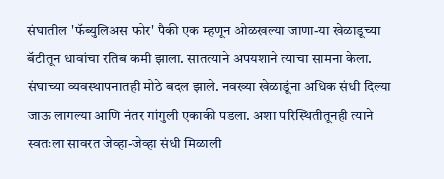संघातील 'फॅब्युलिअस फोर' पैकी एक म्हणून ओळखल्या जाणा-या खेळाडूच्या बॅटीतून धावांचा रतिब कमी झाला. सातत्याने अपयशाने त्याचा सामना केला. संघाच्या व्यवस्थापनातही मोठे बदल झाले. नवख्या खेळाडूंना अधिक संधी दिल्या जाऊ लागल्या आणि नंतर गांगुली एकाकी पडला. अशा परिस्थितीतूनही त्याने स्वतःला सावरत जेव्हा-जेव्हा संधी मिळाली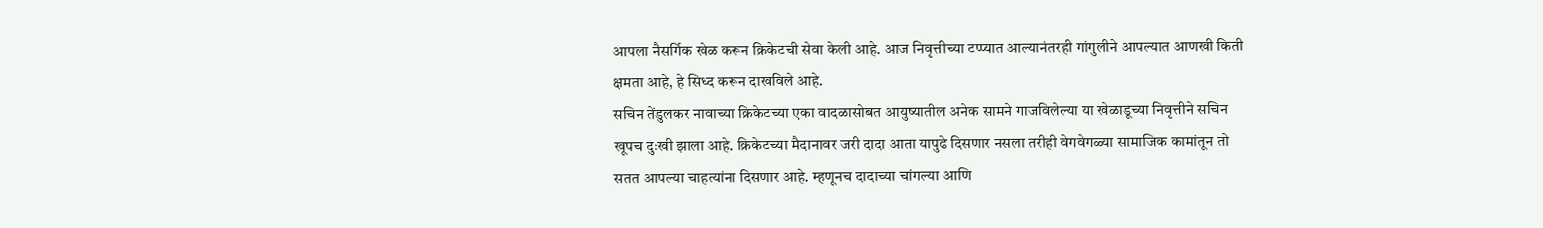आपला नैसर्गिक खेळ करून क्रिकेटची सेवा केली आहे. आज निवृत्तीच्या टप्प्यात आल्यानंतरही गांगुलीने आपल्यात आणखी किती क्षमता आहे, हे सिध्द करून दाखविले आहे.
सचिन तेंडुलकर नावाच्या क्रिकेटच्या एका वादळासोबत आयुष्यातील अनेक सामने गाजविलेल्या या खेळाडूच्या निवृत्तीने सचिन खूपच दुःखी झाला आहे. क्रिकेटच्या मैदानावर जरी दादा आता यापुढे दिसणार नसला तरीही वेगवेगळ्या सामाजिक कामांतून तो सतत आपल्या चाहत्यांना दिसणार आहे. म्हणूनच दादाच्या चांगल्या आणि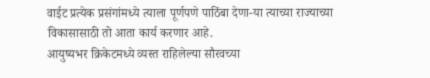वाईट प्रत्येक प्रसंगांमध्ये त्याला पूर्णपणे पाठिंबा देणा-या त्याच्या राज्याच्या विकासासाठी तो आता कार्य करणार आहे.
आयुष्यभर क्रिकेटमध्ये व्यस्त राहिलेल्या सौरवच्या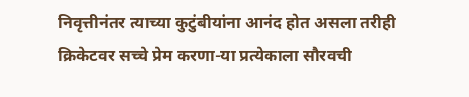निवृत्तीनंतर त्याच्या कुटुंबीयांना आनंद होत असला तरीही क्रिकेटवर सच्चे प्रेम करणा-या प्रत्येकाला सौरवची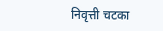निवृत्ती चटका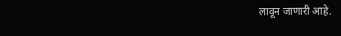लावून जाणारी आहे.